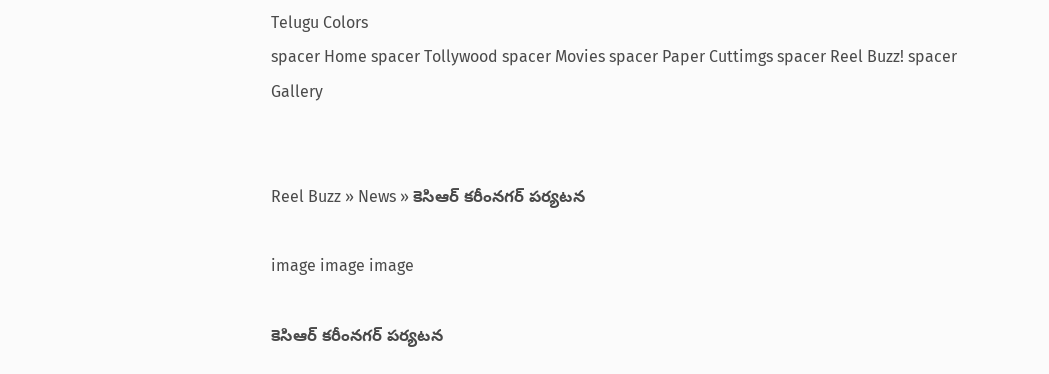Telugu Colors
spacer Home spacer Tollywood spacer Movies spacer Paper Cuttimgs spacer Reel Buzz! spacer Gallery


Reel Buzz » News » కెసిఆర్ కరీంనగర్ పర్యటన

image image image

కెసిఆర్ కరీంనగర్ పర్యటన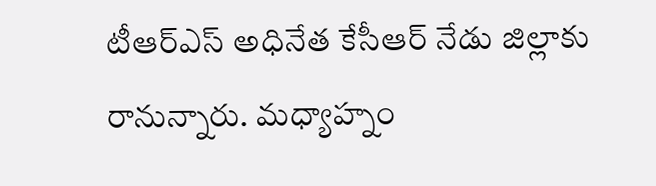టీఆర్‌ఎస్ అధినేత కేసీఆర్ నేడు జిల్లాకు రానున్నారు. మధ్యాహ్నం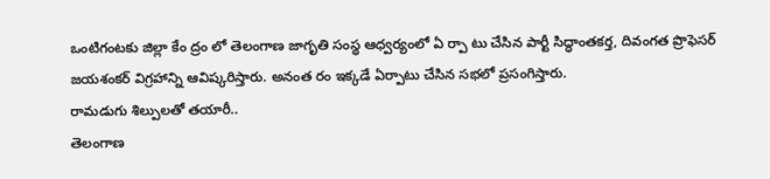ఒంటిగంటకు జిల్లా కేం ద్రం లో తెలంగాణ జాగృతి సంస్థ ఆధ్వర్యంలో ఏ ర్పా టు చేసిన పార్టీ సిద్ధాంతకర్త, దివంగత ప్రొఫెసర్ జయశంకర్ విగ్రహాన్ని ఆవిష్కరిస్తారు. అనంత రం ఇక్కడే ఏర్పాటు చేసిన సభలో ప్రసంగిస్తారు.
రామడుగు శిల్పులతో తయారీ..
తెలంగాణ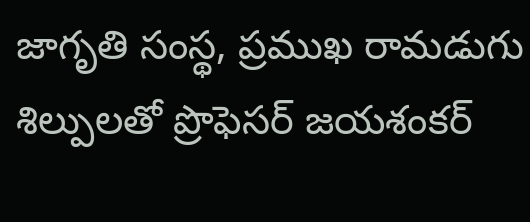జాగృతి సంస్థ, ప్రముఖ రామడుగు శిల్పులతో ప్రొఫెసర్ జయశంకర్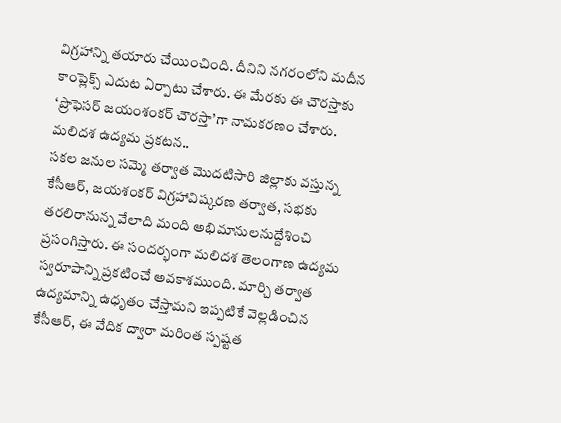విగ్రహాన్ని తయారు చేయించింది. దీనిని నగరంలోని మదీన కాంప్లెక్స్ ఎదుట ఏర్పాటు చేశారు. ఈ మేరకు ఈ చౌరస్తాకు ‘ప్రొఫెసర్ జయంశంకర్ చౌరస్తా’గా నామకరణం చేశారు.
మలిదశ ఉద్యమ ప్రకటన..
సకల జనుల సమ్మె తర్వాత మొదటిసారి జిల్లాకు వస్తున్న కేసీఆర్, జయశంకర్ విగ్రహావిష్కరణ తర్వాత, సభకు తరలిరానున్న వేలాది మంది అభిమానులనుద్దేశించి ప్రసంగిస్తారు. ఈ సందర్భంగా మలిదశ తెలంగాణ ఉద్యమ స్వరూపాన్ని ప్రకటించే అవకాశముంది. మార్చి తర్వాత ఉద్యమాన్ని ఉధృతం చేస్తామని ఇప్పటికే వెల్లడించిన కేసీఆర్, ఈ వేదిక ద్వారా మరింత స్పష్టత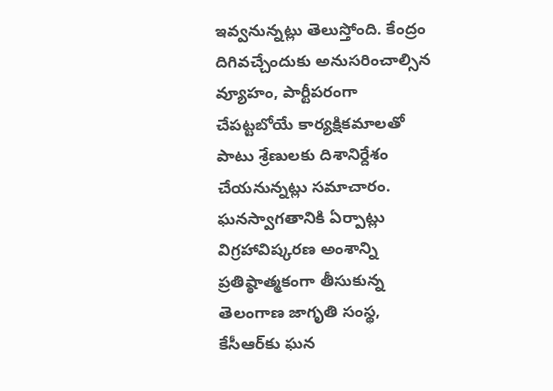ఇవ్వనున్నట్లు తెలుస్తోంది. కేంద్రం దిగివచ్చేందుకు అనుసరించాల్సిన వ్యూహం, పార్టీపరంగా చేపట్టబోయే కార్యక్షికమాలతో పాటు శ్రేణులకు దిశానిర్దేశం చేయనున్నట్లు సమాచారం.
ఘనస్వాగతానికి ఏర్పాట్లు
విగ్రహావిష్కరణ అంశాన్ని ప్రతిష్ఠాత్మకంగా తీసుకున్న తెలంగాణ జాగృతి సంస్థ, కేసీఆర్‌కు ఘన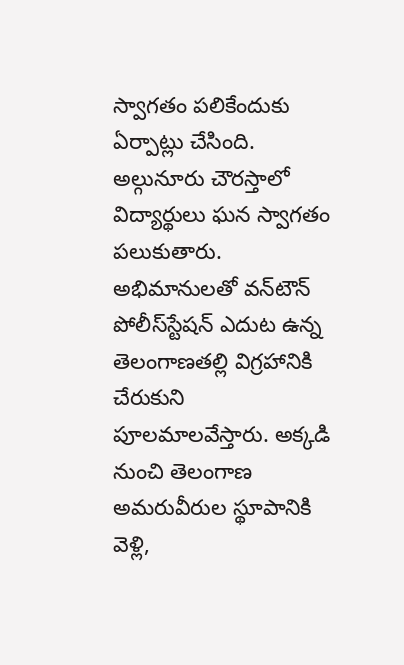స్వాగతం పలికేందుకు ఏర్పాట్లు చేసింది. అల్గునూరు చౌరస్తాలో విద్యార్థులు ఘన స్వాగతం పలుకుతారు. అభిమానులతో వన్‌టౌన్ పోలీస్‌స్టేషన్ ఎదుట ఉన్న తెలంగాణతల్లి విగ్రహానికి చేరుకుని పూలమాలవేస్తారు. అక్కడి నుంచి తెలంగాణ అమరువీరుల స్థూపానికి వెళ్లి,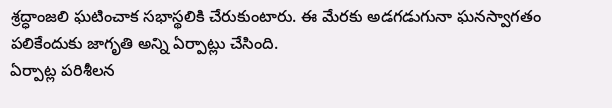శ్రద్ధాంజలి ఘటించాక సభాస్థలికి చేరుకుంటారు. ఈ మేరకు అడగడుగునా ఘనస్వాగతం పలికేందుకు జాగృతి అన్ని ఏర్పాట్లు చేసింది.
ఏర్పాట్ల పరిశీలన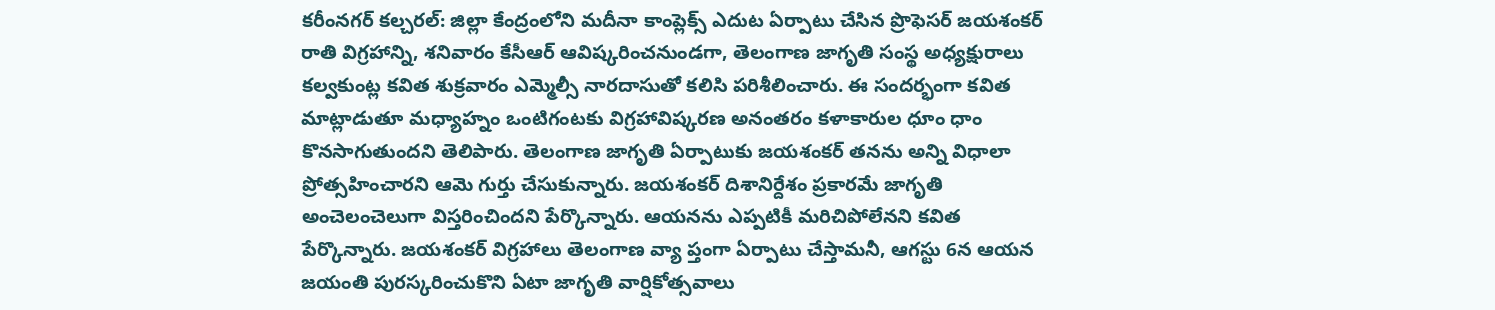కరీంనగర్ కల్చరల్: జిల్లా కేంద్రంలోని మదీనా కాంప్లెక్స్ ఎదుట ఏర్పాటు చేసిన ప్రొఫెసర్ జయశంకర్ రాతి విగ్రహాన్ని, శనివారం కేసీఆర్ ఆవిష్కరించనుండగా, తెలంగాణ జాగృతి సంస్థ అధ్యక్షురాలు కల్వకుంట్ల కవిత శుక్రవారం ఎమ్మెల్సీ నారదాసుతో కలిసి పరిశీలించారు. ఈ సందర్భంగా కవిత మాట్లాడుతూ మధ్యాహ్నం ఒంటిగంటకు విగ్రహావిష్కరణ అనంతరం కళాకారుల ధూం ధాం కొనసాగుతుందని తెలిపారు. తెలంగాణ జాగృతి ఏర్పాటుకు జయశంకర్ తనను అన్ని విధాలా ప్రోత్సహించారని ఆమె గుర్తు చేసుకున్నారు. జయశంకర్ దిశానిర్దేశం ప్రకారమే జాగృతి అంచెలంచెలుగా విస్తరించిందని పేర్కొన్నారు. ఆయనను ఎప్పటికీ మరిచిపోలేనని కవిత పేర్కొన్నారు. జయశంకర్ విగ్రహాలు తెలంగాణ వ్యా ప్తంగా ఏర్పాటు చేస్తామనీ, ఆగస్టు 6న ఆయన జయంతి పురస్కరించుకొని ఏటా జాగృతి వార్షికోత్సవాలు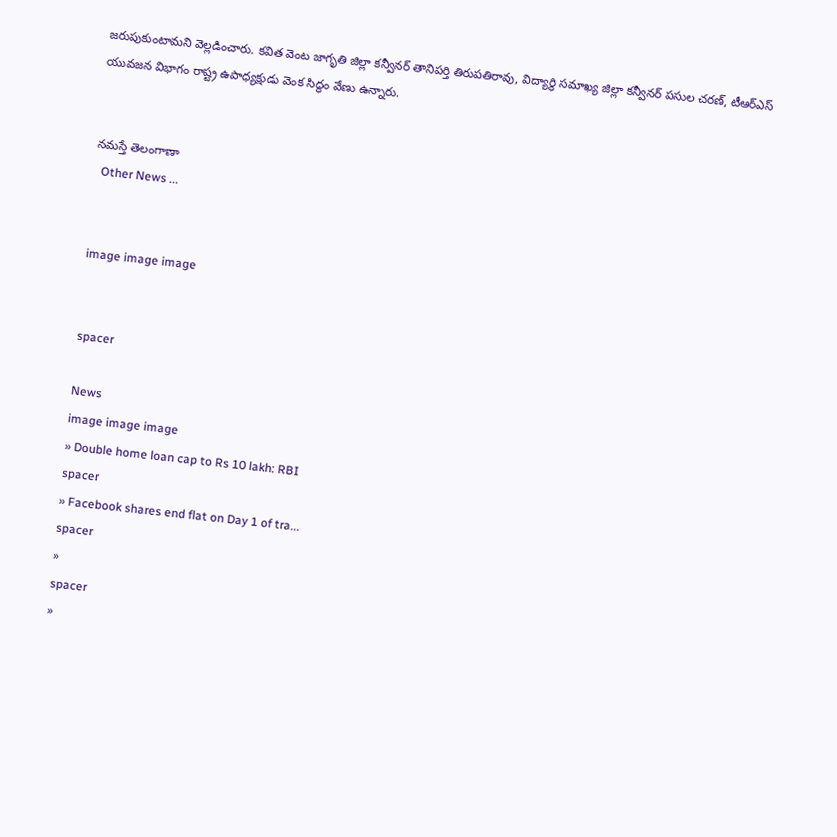జరుపుకుంటామని వెల్లడించారు. కవిత వెంట జాగృతి జిల్లా కన్వీనర్ తానిపర్తి తిరుపతిరావు, విద్యార్థి సమాఖ్య జిల్లా కన్వీనర్ పసుల చరణ్, టీఆర్‌ఎస్ యువజన విభాగం రాష్ట్ర ఉపాధ్యక్షుడు వెంక సిద్ధం వేణు ఉన్నారు.


నమస్తే తెలంగాణా
  Other News ...


image image image


spacer

News
image image image
» Double home loan cap to Rs 10 lakh: RBI
spacer
» Facebook shares end flat on Day 1 of tra...
spacer
»
spacer
»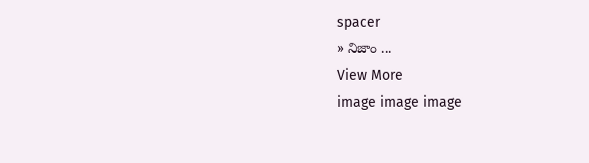spacer
» నిజాం ...
View More
image image image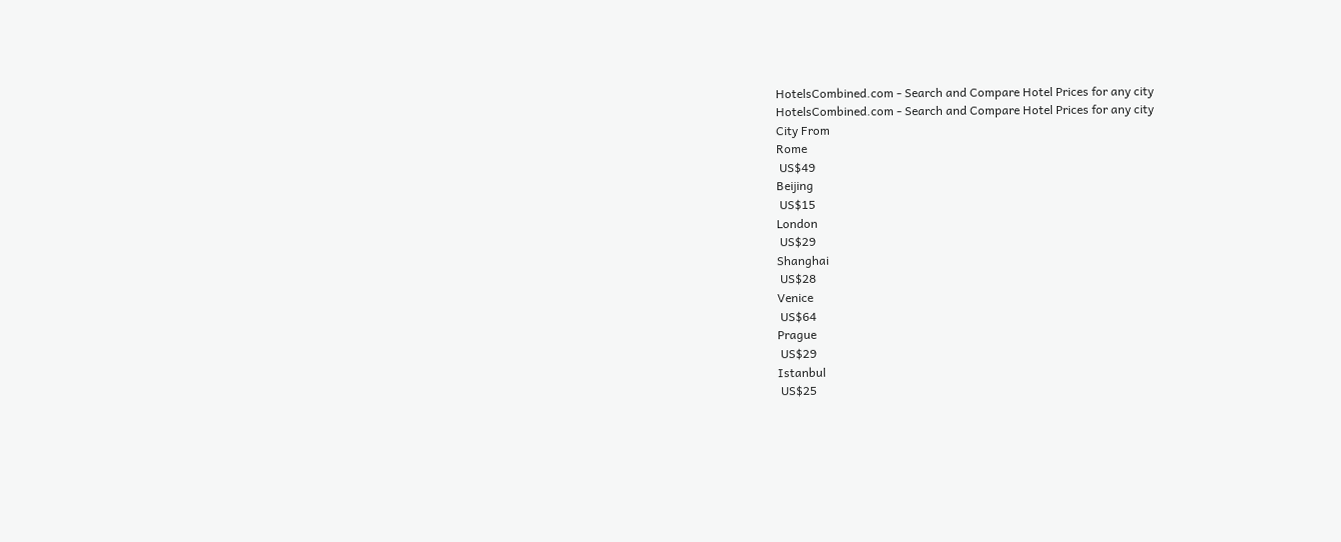HotelsCombined.com - Search and Compare Hotel Prices for any city
HotelsCombined.com - Search and Compare Hotel Prices for any city
City From
Rome
 US$49
Beijing
 US$15
London
 US$29
Shanghai
 US$28
Venice
 US$64
Prague
 US$29
Istanbul
 US$25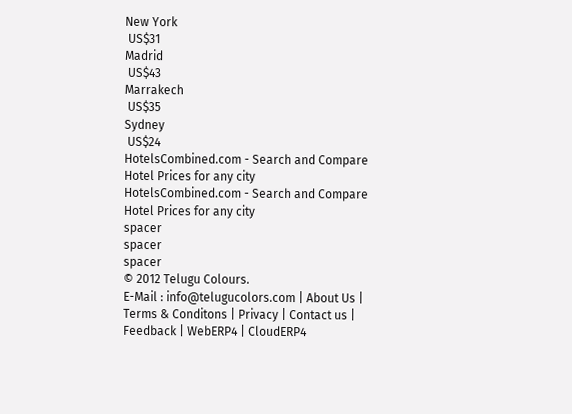New York
 US$31
Madrid
 US$43
Marrakech
 US$35
Sydney
 US$24
HotelsCombined.com - Search and Compare Hotel Prices for any city
HotelsCombined.com - Search and Compare Hotel Prices for any city
spacer
spacer
spacer
© 2012 Telugu Colours.
E-Mail : info@telugucolors.com | About Us | Terms & Conditons | Privacy | Contact us | Feedback | WebERP4 | CloudERP4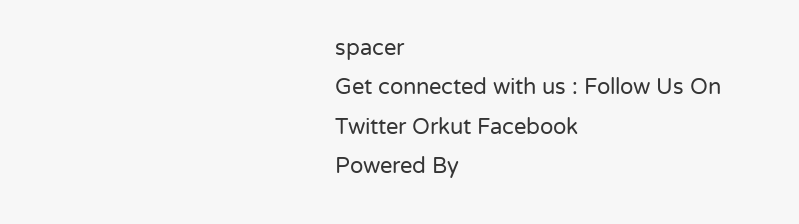spacer
Get connected with us : Follow Us On Twitter Orkut Facebook
Powered By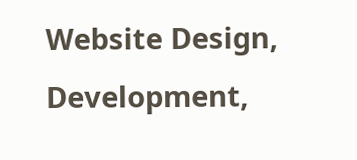Website Design, Development,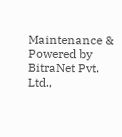Maintenance & Powered by BitraNet Pvt. Ltd.,